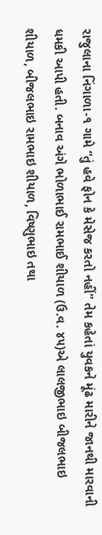રાજુલાના નિંગાળા-૧ ગામે “તું હવે ફોન કે મેસેજ કરતો નહીં” તેમ કહેતાં યુવકને મૂંઢ મારીને જાનથી મારવાની ધમકી આપી હતી. બનાવ અંગે ભોળાભાઈ રામભાઈ શીયાળ (ઉ.વ. ૪૫)એ લાલજીભાઇ બીજલભાઇ શીયાળ, બીજલભાઇ રામભાઇ શીયાળ, વિષ્ણુભાઇ તથા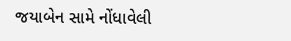જયાબેન સામે નોંધાવેલી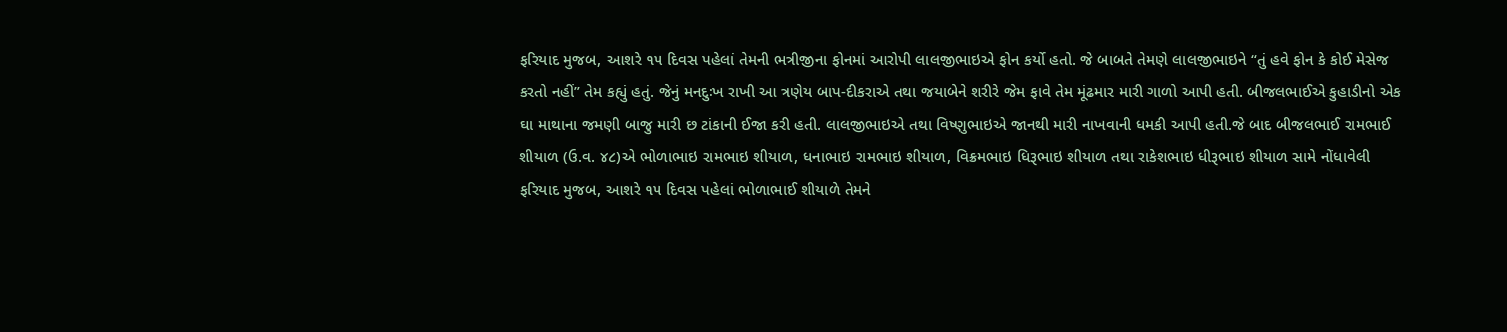ફરિયાદ મુજબ, આશરે ૧૫ દિવસ પહેલાં તેમની ભત્રીજીના ફોનમાં આરોપી લાલજીભાઇએ ફોન કર્યો હતો. જે બાબતે તેમણે લાલજીભાઇને “તું હવે ફોન કે કોઈ મેસેજ કરતો નહીં” તેમ કહ્યું હતું. જેનું મનદુઃખ રાખી આ ત્રણેય બાપ-દીકરાએ તથા જયાબેને શરીરે જેમ ફાવે તેમ મૂંઢમાર મારી ગાળો આપી હતી. બીજલભાઈએ કુહાડીનો એક ઘા માથાના જમણી બાજુ મારી છ ટાંકાની ઈજા કરી હતી. લાલજીભાઇએ તથા વિષ્ણુભાઇએ જાનથી મારી નાખવાની ધમકી આપી હતી.જે બાદ બીજલભાઈ રામભાઈ શીયાળ (ઉ.વ. ૪૮)એ ભોળાભાઇ રામભાઇ શીયાળ, ધનાભાઇ રામભાઇ શીયાળ, વિક્રમભાઇ ધિરૂભાઇ શીયાળ તથા રાકેશભાઇ ધીરૂભાઇ શીયાળ સામે નોંધાવેલી ફરિયાદ મુજબ, આશરે ૧૫ દિવસ પહેલાં ભોળાભાઈ શીયાળે તેમને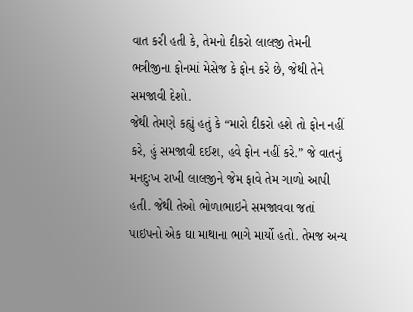વાત કરી હતી કે, તેમનો દીકરો લાલજી તેમની ભત્રીજીના ફોનમાં મેસેજ કે ફોન કરે છે, જેથી તેને સમજાવી દેશો.
જેથી તેમણે કહ્યું હતું કે “મારો દીકરો હશે તો ફોન નહીં કરે, હું સમજાવી દઈશ, હવે ફોન નહીં કરે.” જે વાતનું મનદુઃખ રાખી લાલજીને જેમ ફાવે તેમ ગાળો આપી હતી. જેથી તેઓ ભોળાભાઇને સમજાવવા જતાં પાઇપનો એક ઘા માથાના ભાગે માર્યો હતો. તેમજ અન્ય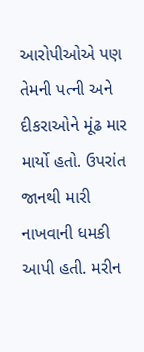આરોપીઓએ પણ તેમની પત્ની અને દીકરાઓને મૂંઢ માર માર્યો હતો. ઉપરાંત જાનથી મારી નાખવાની ધમકી આપી હતી. મરીન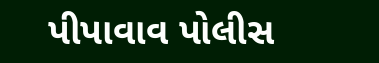પીપાવાવ પોલીસ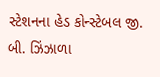સ્ટેશનના હેડ કોન્સ્ટેબલ જી. બી. ઝિંઝાળા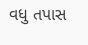વધુ તપાસ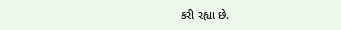કરી રહ્યા છે.